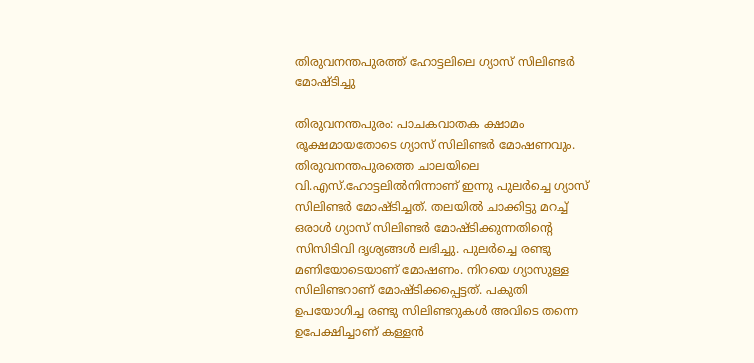തിരുവനന്തപുരത്ത് ഹോട്ടലിലെ ഗ്യാസ് സിലിണ്ടർ മോഷ്ടിച്ചു

തിരുവനന്തപുരം: പാചകവാതക ക്ഷാമം രൂക്ഷമായതോടെ ഗ്യാസ് സിലിണ്ടർ മോഷണവും. തിരുവനന്തപുരത്തെ ചാലയിലെ വി.എസ്.ഹോട്ടലിൽനിന്നാണ് ഇന്നു പുലർച്ചെ ഗ്യാസ് സിലിണ്ടർ മോഷ്ടിച്ചത്. തലയിൽ ചാക്കിട്ടു മറച്ച് ഒരാൾ ഗ്യാസ് സിലിണ്ടർ മോഷ്ടിക്കുന്നതിന്റെ സിസിടിവി ദൃശ്യങ്ങൾ ലഭിച്ചു. പുലർച്ചെ രണ്ടു മണിയോടെയാണ് മോഷണം. നിറയെ ഗ്യാസുള്ള സിലിണ്ടറാണ് മോഷ്ടിക്കപ്പെട്ടത്. പകുതി ഉപയോഗിച്ച രണ്ടു സിലിണ്ടറുകൾ അവിടെ തന്നെ ഉപേക്ഷിച്ചാണ് കള്ളൻ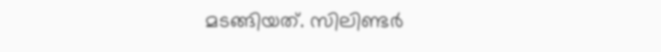മടങ്ങിയത്. സിലിണ്ടർ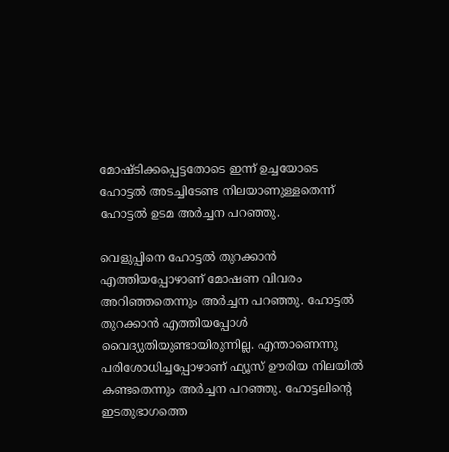മോഷ്ടിക്കപ്പെട്ടതോടെ ഇന്ന് ഉച്ചയോടെ ഹോട്ടൽ അടച്ചിടേണ്ട നിലയാണുള്ളതെന്ന് ഹോട്ടൽ ഉടമ അർച്ചന പറഞ്ഞു.

വെളുപ്പിനെ ഹോട്ടൽ തുറക്കാൻ എത്തിയപ്പോഴാണ് മോഷണ വിവരം അറിഞ്ഞതെന്നും അർച്ചന പറഞ്ഞു. ഹോട്ടൽ തുറക്കാൻ എത്തിയപ്പോൾ വൈദ്യുതിയുണ്ടായിരുന്നില്ല. എന്താണെന്നു പരിശോധിച്ചപ്പോഴാണ് ഫ്യൂസ് ഊരിയ നിലയിൽ കണ്ടതെന്നും അർച്ചന പറഞ്ഞു. ഹോട്ടലിന്റെ ഇടതുഭാഗത്തെ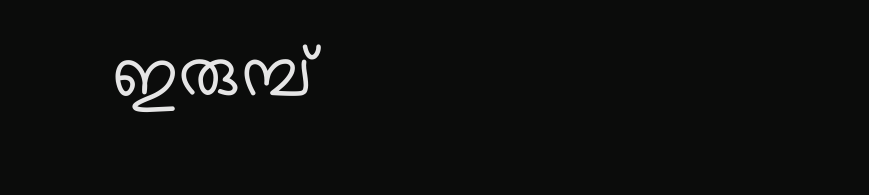ഇരുമ്പ്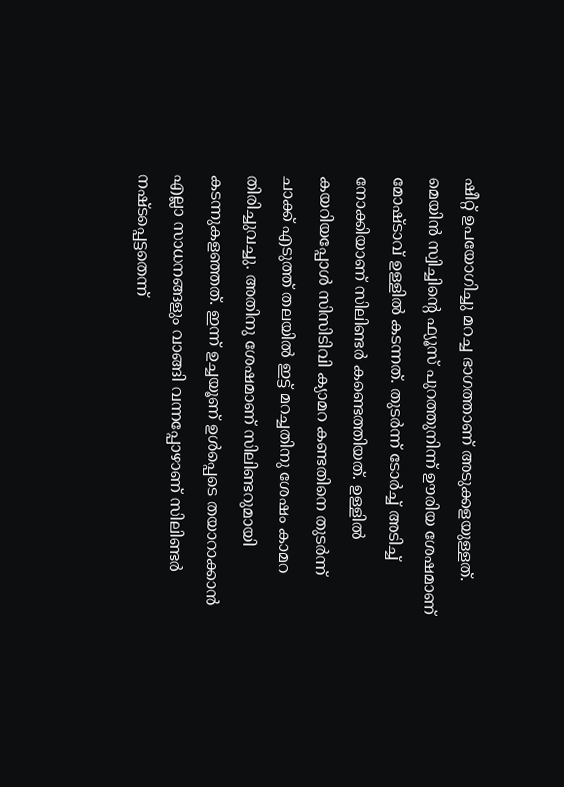ഷീറ്റ് ഉപയോഗിച്ചു മറച്ച ഭാഗത്താണ് അടുക്കളയുള്ളത്. മെയിൻ സ്വിച്ചിന്റെ ഫ്യൂസ് പുറത്തുനിന്ന് ഊരിയ ശേഷമാണ് മോഷ്ടാവ് ഉള്ളിൽ കടന്നത്. തുടർന്ന് ടോർച്ച് അടിച്ച് നോക്കിയാണ് സിലിണ്ടർ കണ്ടെത്തിയത്. ഉള്ളിൽ കയറിയപ്പോൾ സിസിടിവി ക്യാമറ കണ്ടതിനെ തുടർന്ന് ചാക്ക് എടുത്ത് തലയിൽ ഇട്ട് മറച്ചതിനു ശേഷം കാമറ തിരിച്ചുവച്ചു. അതിനു ശേഷമാണ് സിലിണ്ടറുമായി കടന്നുകളഞ്ഞത്. ഇന്ന് ഉച്ചയൂണ് ഉൾപ്പെടെ തയാറാക്കാൻ എല്ലാ സാധനങ്ങളും വാങ്ങി വന്നപ്പോഴാണ് സിലിണ്ടർ നഷ്ടപ്പെട്ടതെന്ന്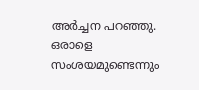അർച്ചന പറഞ്ഞു. ഒരാളെ സംശയമുണ്ടെന്നും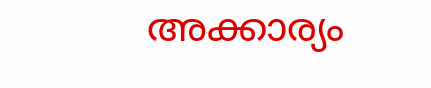അക്കാര്യം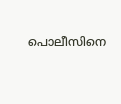പൊലീസിനെ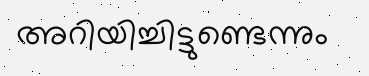അറിയിച്ചിട്ടുണ്ടെന്നും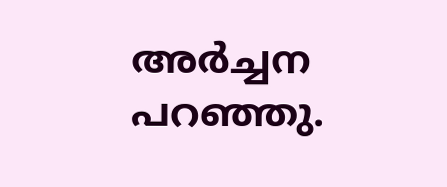അർച്ചന പറഞ്ഞു.